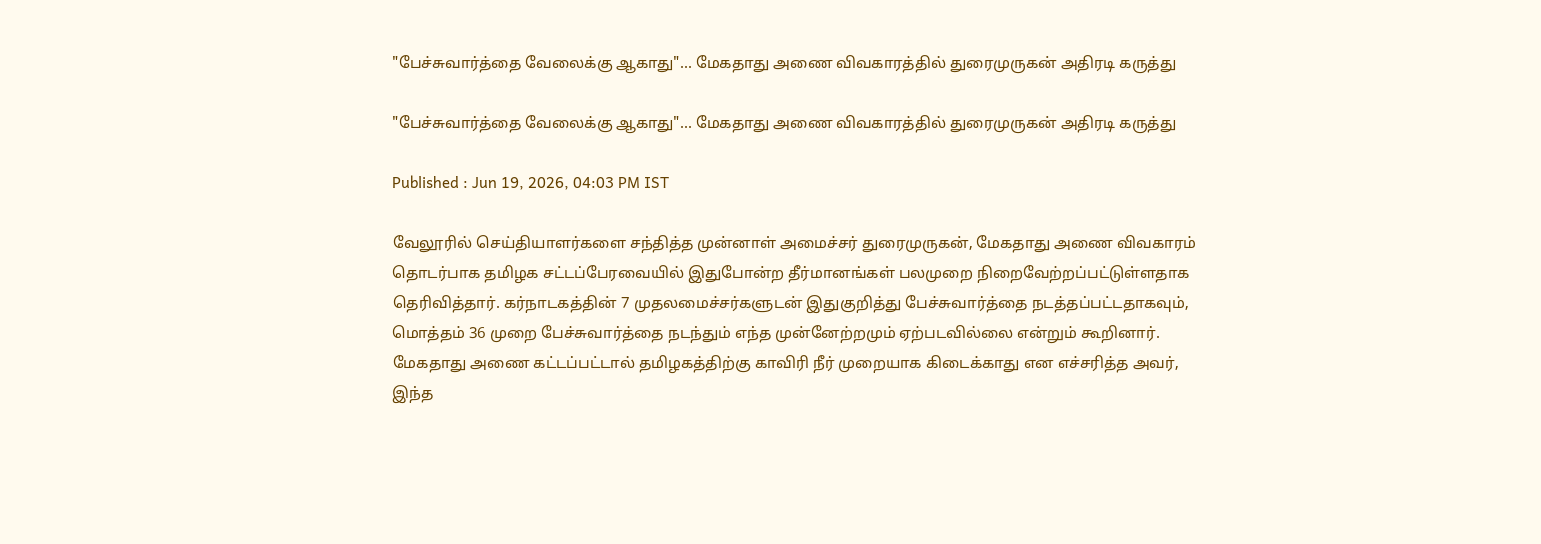"பேச்சுவார்த்தை வேலைக்கு ஆகாது"... மேகதாது அணை விவகாரத்தில் துரைமுருகன் அதிரடி கருத்து

"பேச்சுவார்த்தை வேலைக்கு ஆகாது"... மேகதாது அணை விவகாரத்தில் துரைமுருகன் அதிரடி கருத்து

Published : Jun 19, 2026, 04:03 PM IST

வேலூரில் செய்தியாளர்களை சந்தித்த முன்னாள் அமைச்சர் துரைமுருகன், மேகதாது அணை விவகாரம் தொடர்பாக தமிழக சட்டப்பேரவையில் இதுபோன்ற தீர்மானங்கள் பலமுறை நிறைவேற்றப்பட்டுள்ளதாக தெரிவித்தார். கர்நாடகத்தின் 7 முதலமைச்சர்களுடன் இதுகுறித்து பேச்சுவார்த்தை நடத்தப்பட்டதாகவும், மொத்தம் 36 முறை பேச்சுவார்த்தை நடந்தும் எந்த முன்னேற்றமும் ஏற்படவில்லை என்றும் கூறினார். மேகதாது அணை கட்டப்பட்டால் தமிழகத்திற்கு காவிரி நீர் முறையாக கிடைக்காது என எச்சரித்த அவர், இந்த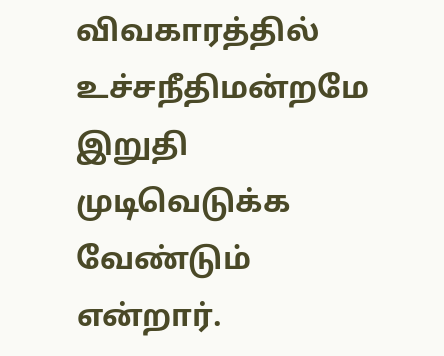விவகாரத்தில் உச்சநீதிமன்றமே இறுதி முடிவெடுக்க வேண்டும் என்றார்.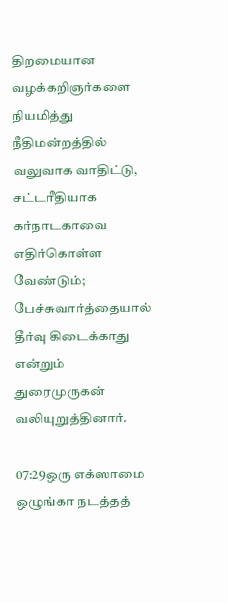திறமையான வழக்கறிஞர்களை நியமித்து நீதிமன்றத்தில் வலுவாக வாதிட்டு, சட்டரீதியாக கர்நாடகாவை எதிர்கொள்ள வேண்டும்; பேச்சுவார்த்தையால் தீர்வு கிடைக்காது என்றும் துரைமுருகன் வலியுறுத்தினார்.

07:29ஒரு எக்ஸாமை ஒழுங்கா நடத்தத்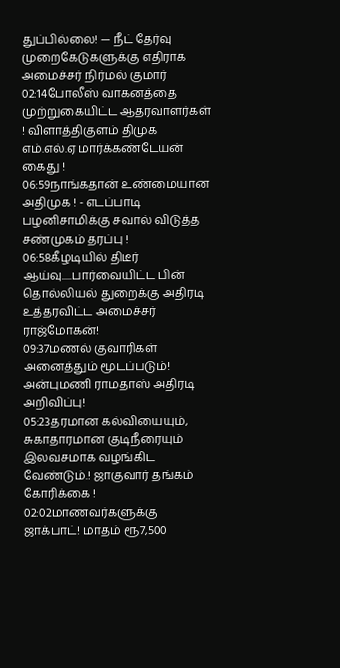துப்பில்லை! — நீட் தேர்வு முறைகேடுகளுக்கு எதிராக அமைச்சர் நிர்மல் குமார்
02:14போலீஸ் வாகனத்தை முற்றுகையிட்ட ஆதரவாளர்கள் ! விளாத்திகுளம் திமுக எம்.எல்.ஏ மார்க்கண்டேயன் கைது !
06:59நாங்கதான் உண்மையான அதிமுக ! - எடப்பாடி பழனிசாமிக்கு சவால் விடுத்த சண்முகம் தரப்பு !
06:58கீழடியில் திடீர் ஆய்வு.....பார்வையிட்ட பின் தொல்லியல் துறைக்கு அதிரடி உத்தரவிட்ட அமைச்சர் ராஜ்மோகன்!
09:37மணல் குவாரிகள் அனைத்தும் மூடப்படும்! அன்புமணி ராமதாஸ் அதிரடி அறிவிப்பு!
05:23தரமான கல்வியையும், சுகாதாரமான குடிநீரையும் இலவசமாக வழங்கிட வேண்டும்.! ஜாகுவார் தங்கம் கோரிக்கை !
02:02மாணவர்களுக்கு ஜாக்பாட்! மாதம் ரூ7,500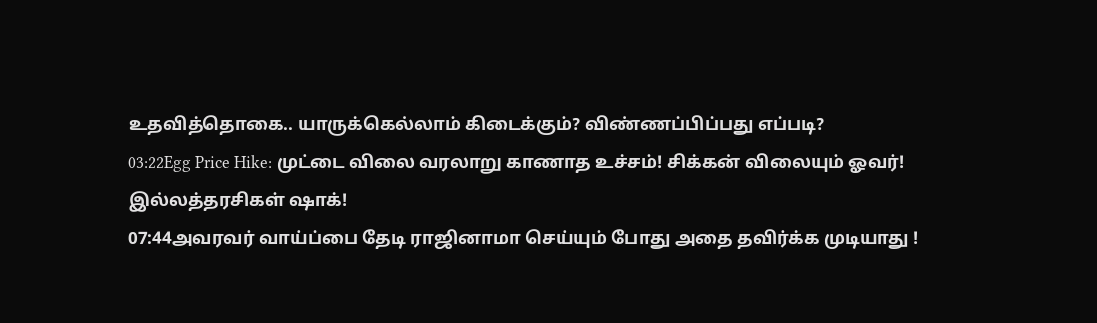உதவித்தொகை.. யாருக்கெல்லாம் கிடைக்கும்? விண்ணப்பிப்பது எப்படி?
03:22Egg Price Hike: முட்டை விலை வரலாறு காணாத உச்சம்! சிக்கன் விலையும் ஓவர்! இல்லத்தரசிகள் ஷாக்!
07:44அவரவர் வாய்ப்பை தேடி ராஜினாமா செய்யும் போது அதை தவிர்க்க முடியாது !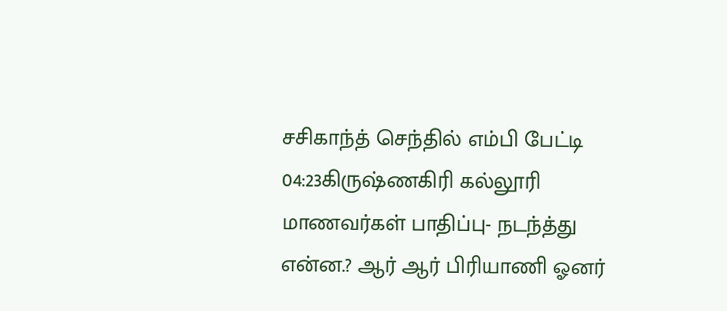சசிகாந்த் செந்தில் எம்பி பேட்டி
04:23கிருஷ்ணகிரி கல்லூரி மாணவர்கள் பாதிப்பு- நடந்த்து என்ன.? ஆர் ஆர் பிரியாணி ஓனர்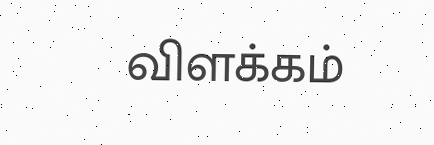விளக்கம்